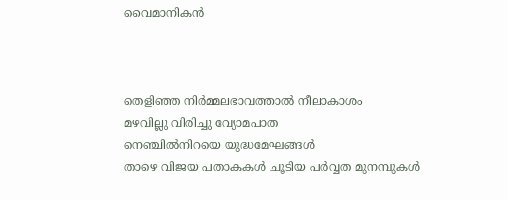വൈമാനികൻ



തെളിഞ്ഞ നിർമ്മലഭാവത്താൽ നീലാകാശം
മഴവില്ലു വിരിച്ചു വ്യോമപാത
നെഞ്ചിൽനിറയെ യുദ്ധമേഘങ്ങൾ
താഴെ വിജയ പതാകകൾ ചൂടിയ പർവ്വത മുനമ്പുകൾ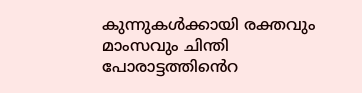കുന്നുകൾക്കായി രക്തവും മാംസവും ചിന്തി
പോരാട്ടത്തിൻെറ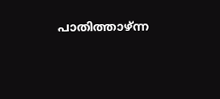പാതിത്താഴ്ന്ന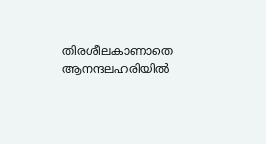തിരശീലകാണാതെ ആനന്ദലഹരിയിൽ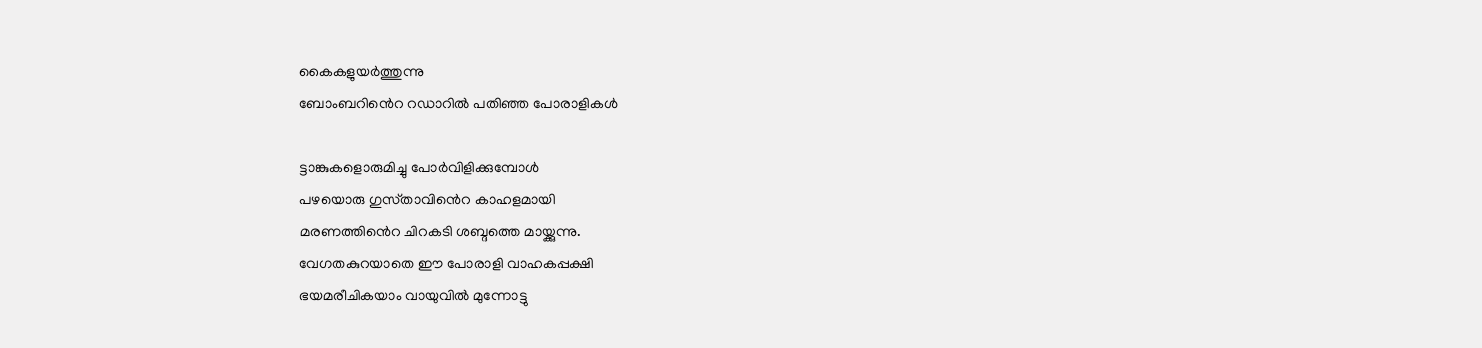കൈകളുയർത്തുന്നു
ബോംബറിൻെറ റഡാറിൽ പതിഞ്ഞ പോരാളികൾ

ട്ടാങ്കുകളൊരുമിച്ചു പോർവിളിക്കുമ്പോൾ
പഴയൊരു ഗുസ്‌താവിൻെറ കാഹളമായി
മരണത്തിൻെറ ചിറകടി ശബ്ദത്തെ മായ്ക്കുന്നു.
വേഗതകുറയാതെ ഈ പോരാളി വാഹകപ്പക്ഷി
ഭയമരീചികയാം വായുവിൽ മുന്നോട്ടു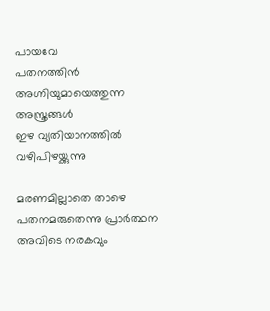പായവേ
പതനത്തിൻ അഗ്നിയുമായെത്തുന്ന അസ്ത്രങ്ങൾ
ഇഴ വ്യതിയാനത്തിൽ വഴിപിഴയ്ക്കുന്നു

മരണമില്ലാതെ താഴെ പതനമരുതെന്നു പ്രാർത്ഥന
അവിടെ നരകവും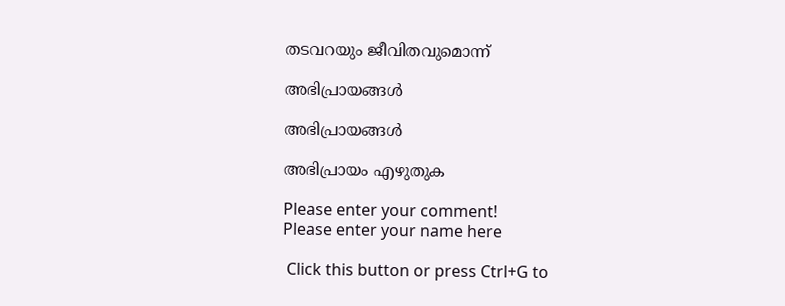തടവറയും ജീവിതവുമൊന്ന്

അഭിപ്രായങ്ങൾ

അഭിപ്രായങ്ങൾ

അഭിപ്രായം എഴുതുക

Please enter your comment!
Please enter your name here

 Click this button or press Ctrl+G to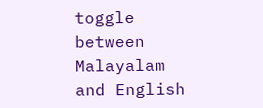toggle between Malayalam and English